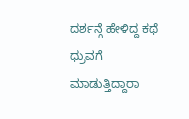ದರ್ಶನ್ಗೆ ಹೇಳಿದ್ದ ಕಥೆ ಧ್ರುವಗೆ ಮಾಡುತ್ತಿದ್ದಾರಾ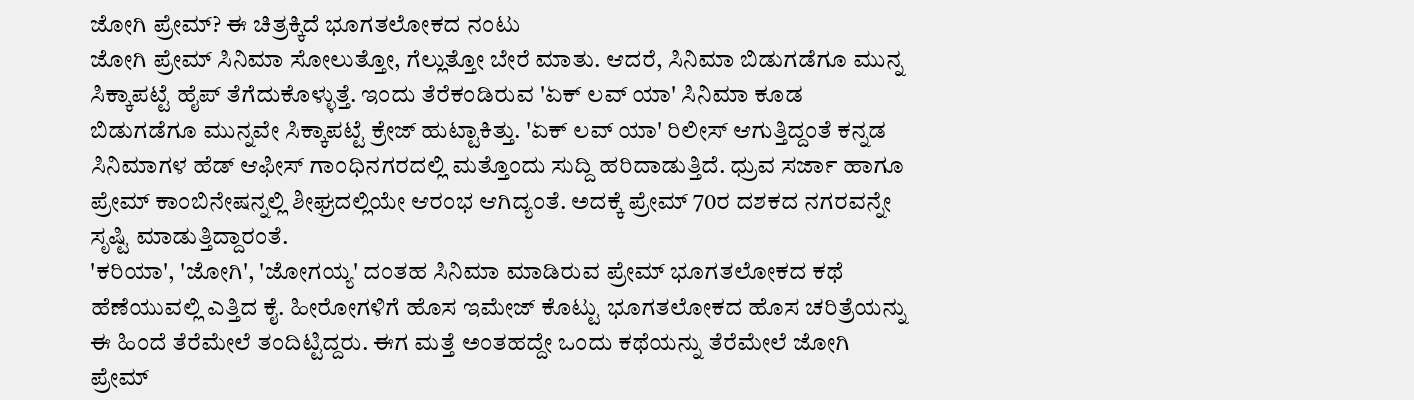ಜೋಗಿ ಪ್ರೇಮ್? ಈ ಚಿತ್ರಕ್ಕಿದೆ ಭೂಗತಲೋಕದ ನಂಟು
ಜೋಗಿ ಪ್ರೇಮ್ ಸಿನಿಮಾ ಸೋಲುತ್ತೋ, ಗೆಲ್ಲುತ್ತೋ ಬೇರೆ ಮಾತು. ಆದರೆ, ಸಿನಿಮಾ ಬಿಡುಗಡೆಗೂ ಮುನ್ನ ಸಿಕ್ಕಾಪಟ್ಟೆ ಹೈಪ್ ತೆಗೆದುಕೊಳ್ಳುತ್ತೆ. ಇಂದು ತೆರೆಕಂಡಿರುವ 'ಏಕ್ ಲವ್ ಯಾ' ಸಿನಿಮಾ ಕೂಡ ಬಿಡುಗಡೆಗೂ ಮುನ್ನವೇ ಸಿಕ್ಕಾಪಟ್ಟೆ ಕ್ರೇಜ್ ಹುಟ್ಟಾಕಿತ್ತು. 'ಏಕ್ ಲವ್ ಯಾ' ರಿಲೀಸ್ ಆಗುತ್ತಿದ್ದಂತೆ ಕನ್ನಡ ಸಿನಿಮಾಗಳ ಹೆಡ್ ಆಫೀಸ್ ಗಾಂಧಿನಗರದಲ್ಲಿ ಮತ್ತೊಂದು ಸುದ್ದಿ ಹರಿದಾಡುತ್ತಿದೆ. ಧ್ರುವ ಸರ್ಜಾ ಹಾಗೂ ಪ್ರೇಮ್ ಕಾಂಬಿನೇಷನ್ನಲ್ಲಿ ಶೀಘ್ರದಲ್ಲಿಯೇ ಆರಂಭ ಆಗಿದ್ಯಂತೆ. ಅದಕ್ಕೆ ಪ್ರೇಮ್ 70ರ ದಶಕದ ನಗರವನ್ನೇ ಸೃಷ್ಟಿ ಮಾಡುತ್ತಿದ್ದಾರಂತೆ.
'ಕರಿಯಾ', 'ಜೋಗಿ', 'ಜೋಗಯ್ಯ' ದಂತಹ ಸಿನಿಮಾ ಮಾಡಿರುವ ಪ್ರೇಮ್ ಭೂಗತಲೋಕದ ಕಥೆ ಹೆಣೆಯುವಲ್ಲಿ ಎತ್ತಿದ ಕೈ. ಹೀರೋಗಳಿಗೆ ಹೊಸ ಇಮೇಜ್ ಕೊಟ್ಟು ಭೂಗತಲೋಕದ ಹೊಸ ಚರಿತ್ರೆಯನ್ನು ಈ ಹಿಂದೆ ತೆರೆಮೇಲೆ ತಂದಿಟ್ಟಿದ್ದರು. ಈಗ ಮತ್ತೆ ಅಂತಹದ್ದೇ ಒಂದು ಕಥೆಯನ್ನು ತೆರೆಮೇಲೆ ಜೋಗಿ ಪ್ರೇಮ್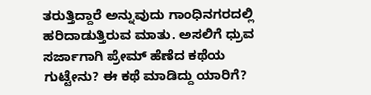ತರುತ್ತಿದ್ದಾರೆ ಅನ್ನುವುದು ಗಾಂಧಿನಗರದಲ್ಲಿ ಹರಿದಾಡುತ್ತಿರುವ ಮಾತು. ಅಸಲಿಗೆ ಧ್ರುವ ಸರ್ಜಾಗಾಗಿ ಪ್ರೇಮ್ ಹೆಣೆದ ಕಥೆಯ ಗುಟ್ಟೇನು? ಈ ಕಥೆ ಮಾಡಿದ್ದು ಯಾರಿಗೆ?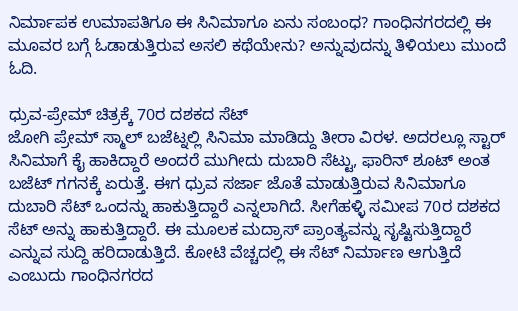ನಿರ್ಮಾಪಕ ಉಮಾಪತಿಗೂ ಈ ಸಿನಿಮಾಗೂ ಏನು ಸಂಬಂಧ? ಗಾಂಧಿನಗರದಲ್ಲಿ ಈ ಮೂವರ ಬಗ್ಗೆ ಓಡಾಡುತ್ತಿರುವ ಅಸಲಿ ಕಥೆಯೇನು? ಅನ್ನುವುದನ್ನು ತಿಳಿಯಲು ಮುಂದೆ ಓದಿ.

ಧ್ರುವ-ಪ್ರೇಮ್ ಚಿತ್ರಕ್ಕೆ 70ರ ದಶಕದ ಸೆಟ್
ಜೋಗಿ ಪ್ರೇಮ್ ಸ್ಮಾಲ್ ಬಜೆಟ್ನಲ್ಲಿ ಸಿನಿಮಾ ಮಾಡಿದ್ದು ತೀರಾ ವಿರಳ. ಅದರಲ್ಲೂ ಸ್ಟಾರ್ ಸಿನಿಮಾಗೆ ಕೈ ಹಾಕಿದ್ದಾರೆ ಅಂದರೆ ಮುಗೀದು ದುಬಾರಿ ಸೆಟ್ಟು, ಫಾರಿನ್ ಶೂಟ್ ಅಂತ ಬಜೆಟ್ ಗಗನಕ್ಕೆ ಏರುತ್ತೆ. ಈಗ ಧ್ರುವ ಸರ್ಜಾ ಜೊತೆ ಮಾಡುತ್ತಿರುವ ಸಿನಿಮಾಗೂ ದುಬಾರಿ ಸೆಟ್ ಒಂದನ್ನು ಹಾಕುತ್ತಿದ್ದಾರೆ ಎನ್ನಲಾಗಿದೆ. ಸೀಗೆಹಳ್ಳಿ ಸಮೀಪ 70ರ ದಶಕದ ಸೆಟ್ ಅನ್ನು ಹಾಕುತ್ತಿದ್ದಾರೆ. ಈ ಮೂಲಕ ಮದ್ರಾಸ್ ಪ್ರಾಂತ್ಯವನ್ನು ಸೃಷ್ಟಿಸುತ್ತಿದ್ದಾರೆ ಎನ್ನುವ ಸುದ್ದಿ ಹರಿದಾಡುತ್ತಿದೆ. ಕೋಟಿ ವೆಚ್ಚದಲ್ಲಿ ಈ ಸೆಟ್ ನಿರ್ಮಾಣ ಆಗುತ್ತಿದೆ ಎಂಬುದು ಗಾಂಧಿನಗರದ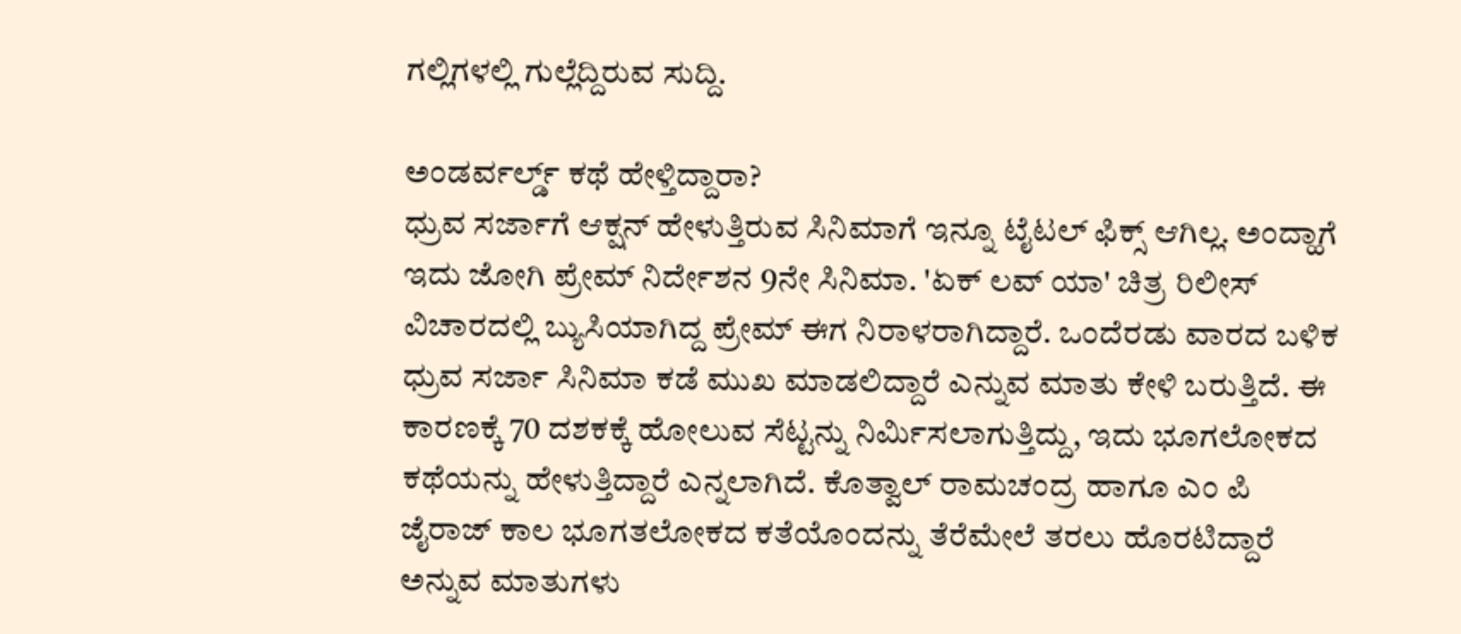ಗಲ್ಲಿಗಳಲ್ಲಿ ಗುಲ್ಲೆದ್ದಿರುವ ಸುದ್ದಿ.

ಅಂಡರ್ವರ್ಲ್ಡ್ ಕಥೆ ಹೇಳ್ತಿದ್ದಾರಾ?
ಧ್ರುವ ಸರ್ಜಾಗೆ ಆಕ್ಷನ್ ಹೇಳುತ್ತಿರುವ ಸಿನಿಮಾಗೆ ಇನ್ನೂ ಟೈಟಲ್ ಫಿಕ್ಸ್ ಆಗಿಲ್ಲ. ಅಂದ್ಹಾಗೆ ಇದು ಜೋಗಿ ಪ್ರೇಮ್ ನಿರ್ದೇಶನ 9ನೇ ಸಿನಿಮಾ. 'ಏಕ್ ಲವ್ ಯಾ' ಚಿತ್ರ ರಿಲೀಸ್ ವಿಚಾರದಲ್ಲಿ ಬ್ಯುಸಿಯಾಗಿದ್ದ ಪ್ರೇಮ್ ಈಗ ನಿರಾಳರಾಗಿದ್ದಾರೆ. ಒಂದೆರಡು ವಾರದ ಬಳಿಕ ಧ್ರುವ ಸರ್ಜಾ ಸಿನಿಮಾ ಕಡೆ ಮುಖ ಮಾಡಲಿದ್ದಾರೆ ಎನ್ನುವ ಮಾತು ಕೇಳಿ ಬರುತ್ತಿದೆ. ಈ ಕಾರಣಕ್ಕೆ 70 ದಶಕಕ್ಕೆ ಹೋಲುವ ಸೆಟ್ಟನ್ನು ನಿರ್ಮಿಸಲಾಗುತ್ತಿದ್ದು, ಇದು ಭೂಗಲೋಕದ ಕಥೆಯನ್ನು ಹೇಳುತ್ತಿದ್ದಾರೆ ಎನ್ನಲಾಗಿದೆ. ಕೊತ್ವಾಲ್ ರಾಮಚಂದ್ರ ಹಾಗೂ ಎಂ ಪಿ ಜೈರಾಜ್ ಕಾಲ ಭೂಗತಲೋಕದ ಕತೆಯೊಂದನ್ನು ತೆರೆಮೇಲೆ ತರಲು ಹೊರಟಿದ್ದಾರೆ ಅನ್ನುವ ಮಾತುಗಳು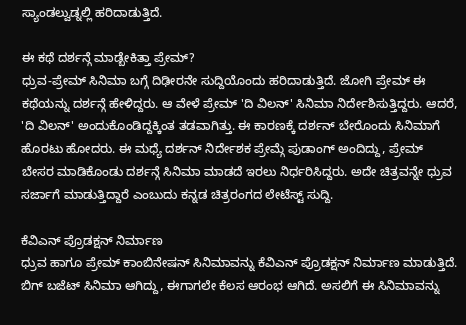ಸ್ಯಾಂಡಲ್ವುಡ್ನಲ್ಲಿ ಹರಿದಾಡುತ್ತಿದೆ.

ಈ ಕಥೆ ದರ್ಶನ್ಗೆ ಮಾಡ್ಬೇಕಿತ್ತಾ ಪ್ರೇಮ್?
ಧ್ರುವ-ಪ್ರೇಮ್ ಸಿನಿಮಾ ಬಗ್ಗೆ ದಿಢೀರನೇ ಸುದ್ದಿಯೊಂದು ಹರಿದಾಡುತ್ತಿದೆ. ಜೋಗಿ ಪ್ರೇಮ್ ಈ ಕಥೆಯನ್ನು ದರ್ಶನ್ಗೆ ಹೇಳಿದ್ದರು. ಆ ವೇಳೆ ಪ್ರೇಮ್ 'ದಿ ವಿಲನ್' ಸಿನಿಮಾ ನಿರ್ದೇಶಿಸುತ್ತಿದ್ದರು. ಆದರೆ, 'ದಿ ವಿಲನ್' ಅಂದುಕೊಂಡಿದ್ದಕ್ಕಿಂತ ತಡವಾಗಿತ್ತು. ಈ ಕಾರಣಕ್ಕೆ ದರ್ಶನ್ ಬೇರೊಂದು ಸಿನಿಮಾಗೆ ಹೊರಟು ಹೋದರು. ಈ ಮಧ್ಯೆ ದರ್ಶನ್ ನಿರ್ದೇಶಕ ಪ್ರೇಮ್ಗೆ ಪುಡಾಂಗ್ ಅಂದಿದ್ದು, ಪ್ರೇಮ್ ಬೇಸರ ಮಾಡಿಕೊಂಡು ದರ್ಶನ್ಗೆ ಸಿನಿಮಾ ಮಾಡದೆ ಇರಲು ನಿರ್ಧರಿಸಿದ್ದರು. ಅದೇ ಚಿತ್ರವನ್ನೇ ಧ್ರುವ ಸರ್ಜಾಗೆ ಮಾಡುತ್ತಿದ್ದಾರೆ ಎಂಬುದು ಕನ್ನಡ ಚಿತ್ರರಂಗದ ಲೇಟೆಸ್ಟ್ ಸುದ್ದಿ.

ಕೆವಿಎನ್ ಪ್ರೊಡಕ್ಷನ್ ನಿರ್ಮಾಣ
ಧ್ರುವ ಹಾಗೂ ಪ್ರೇಮ್ ಕಾಂಬಿನೇಷನ್ ಸಿನಿಮಾವನ್ನು ಕೆವಿಎನ್ ಪ್ರೊಡಕ್ಷನ್ ನಿರ್ಮಾಣ ಮಾಡುತ್ತಿದೆ. ಬಿಗ್ ಬಜೆಟ್ ಸಿನಿಮಾ ಆಗಿದ್ದು, ಈಗಾಗಲೇ ಕೆಲಸ ಆರಂಭ ಆಗಿದೆ. ಅಸಲಿಗೆ ಈ ಸಿನಿಮಾವನ್ನು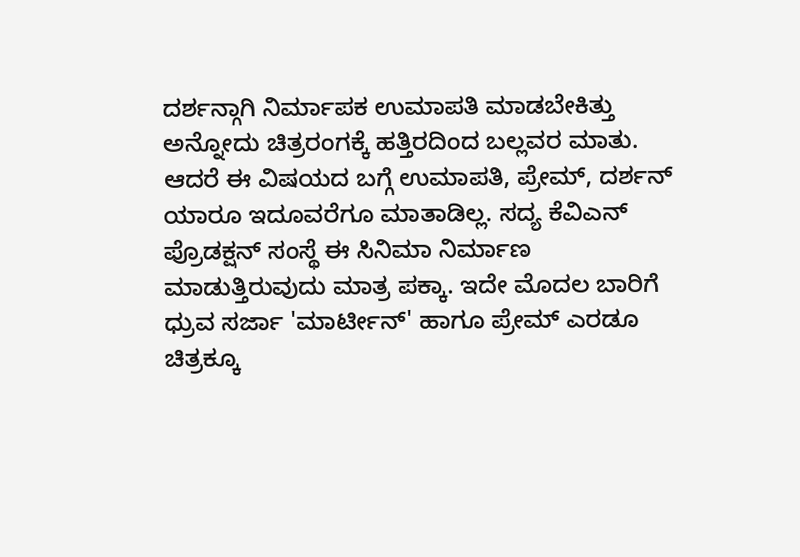ದರ್ಶನ್ಗಾಗಿ ನಿರ್ಮಾಪಕ ಉಮಾಪತಿ ಮಾಡಬೇಕಿತ್ತು ಅನ್ನೋದು ಚಿತ್ರರಂಗಕ್ಕೆ ಹತ್ತಿರದಿಂದ ಬಲ್ಲವರ ಮಾತು. ಆದರೆ ಈ ವಿಷಯದ ಬಗ್ಗೆ ಉಮಾಪತಿ, ಪ್ರೇಮ್, ದರ್ಶನ್ ಯಾರೂ ಇದೂವರೆಗೂ ಮಾತಾಡಿಲ್ಲ. ಸದ್ಯ ಕೆವಿಎನ್ ಪ್ರೊಡಕ್ಷನ್ ಸಂಸ್ಥೆ ಈ ಸಿನಿಮಾ ನಿರ್ಮಾಣ ಮಾಡುತ್ತಿರುವುದು ಮಾತ್ರ ಪಕ್ಕಾ. ಇದೇ ಮೊದಲ ಬಾರಿಗೆ ಧ್ರುವ ಸರ್ಜಾ 'ಮಾರ್ಟೀನ್' ಹಾಗೂ ಪ್ರೇಮ್ ಎರಡೂ ಚಿತ್ರಕ್ಕೂ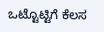ಒಟ್ಟೊಟ್ಟಿಗೆ ಕೆಲಸ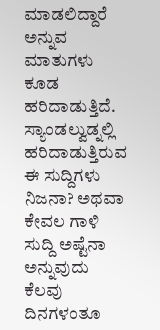ಮಾಡಲಿದ್ದಾರೆ ಅನ್ನುವ ಮಾತುಗಳು ಕೂಡ ಹರಿದಾಡುತ್ತಿದೆ. ಸ್ಯಾಂಡಲ್ವುಡ್ನಲ್ಲಿ ಹರಿದಾಡುತ್ತಿರುವ ಈ ಸುದ್ದಿಗಳು ನಿಜನಾ? ಅಥವಾ ಕೇವಲ ಗಾಳಿ ಸುದ್ದಿ ಅಷ್ಟೆನಾ ಅನ್ನುವುದು ಕೆಲವು ದಿನಗಳಂತೂ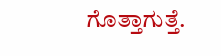ಗೊತ್ತಾಗುತ್ತೆ.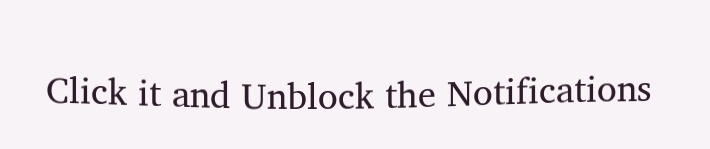Click it and Unblock the Notifications